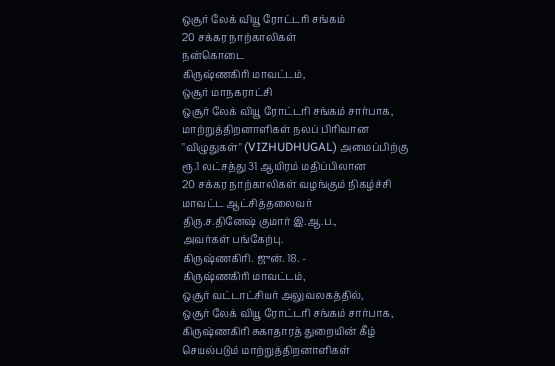ஒசூர் லேக் வியூ ரோட்டரி சங்கம்
20 சக்கர நாற்காலிகள்
நன்கொடை
கிருஷ்ணகிரி மாவட்டம்,
ஒசூர் மாநகராட்சி
ஒசூர் லேக் வியூ ரோட்டரி சங்கம் சார்பாக,
மாற்றுத்திறனாளிகள் நலப் பிரிவான
"விழுதுகள்" (VIZHUDHUGAL) அமைப்பிற்கு
ரூ.1 லட்சத்து 31 ஆயிரம் மதிப்பிலான
20 சக்கர நாற்காலிகள் வழங்கும் நிகழ்ச்சி
மாவட்ட ஆட்சித்தலைவர்
திரு.ச.தினேஷ் குமார் இ.ஆ.ப.,
அவர்கள் பங்கேற்பு.
கிருஷ்ணகிரி. ஜுன். 18. -
கிருஷ்ணகிரி மாவட்டம்,
ஒசூர் வட்டாட்சியர் அலுவலகத்தில்,
ஒசூர் லேக் வியூ ரோட்டரி சங்கம் சார்பாக,
கிருஷ்ணகிரி சுகாதாரத் துறையின் கீழ்
செயல்படும் மாற்றுத்திறனாளிகள்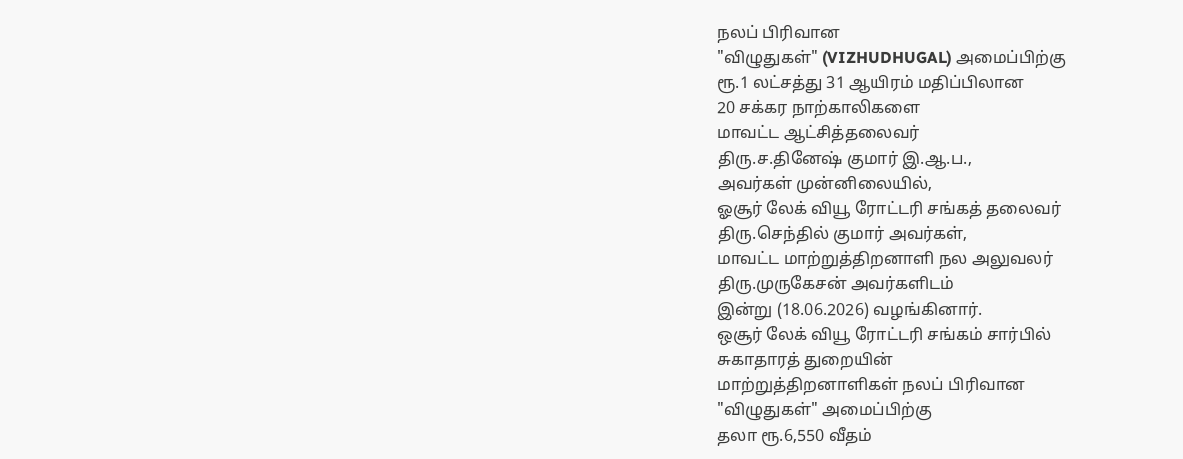நலப் பிரிவான
"விழுதுகள்" (VIZHUDHUGAL) அமைப்பிற்கு
ரூ.1 லட்சத்து 31 ஆயிரம் மதிப்பிலான
20 சக்கர நாற்காலிகளை
மாவட்ட ஆட்சித்தலைவர்
திரு.ச.தினேஷ் குமார் இ.ஆ.ப.,
அவர்கள் முன்னிலையில்,
ஓசூர் லேக் வியூ ரோட்டரி சங்கத் தலைவர்
திரு.செந்தில் குமார் அவர்கள்,
மாவட்ட மாற்றுத்திறனாளி நல அலுவலர்
திரு.முருகேசன் அவர்களிடம்
இன்று (18.06.2026) வழங்கினார்.
ஒசூர் லேக் வியூ ரோட்டரி சங்கம் சார்பில்
சுகாதாரத் துறையின்
மாற்றுத்திறனாளிகள் நலப் பிரிவான
"விழுதுகள்" அமைப்பிற்கு
தலா ரூ.6,550 வீதம்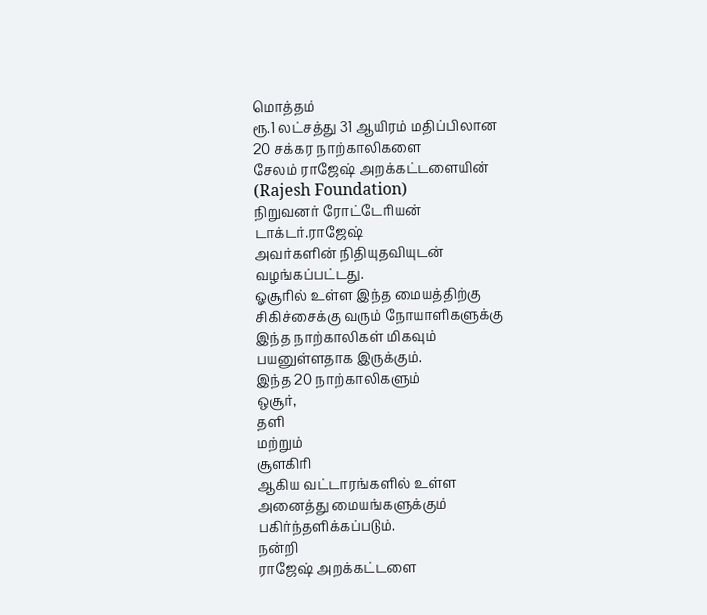மொத்தம்
ரூ.1 லட்சத்து 31 ஆயிரம் மதிப்பிலான
20 சக்கர நாற்காலிகளை
சேலம் ராஜேஷ் அறக்கட்டளையின்
(Rajesh Foundation)
நிறுவனர் ரோட்டேரியன்
டாக்டர்.ராஜேஷ்
அவர்களின் நிதியுதவியுடன்
வழங்கப்பட்டது.
ஓசூரில் உள்ள இந்த மையத்திற்கு
சிகிச்சைக்கு வரும் நோயாளிகளுக்கு
இந்த நாற்காலிகள் மிகவும்
பயனுள்ளதாக இருக்கும்.
இந்த 20 நாற்காலிகளும்
ஒசூர்,
தளி
மற்றும்
சூளகிரி
ஆகிய வட்டாரங்களில் உள்ள
அனைத்து மையங்களுக்கும்
பகிர்ந்தளிக்கப்படும்.
நன்றி
ராஜேஷ் அறக்கட்டளை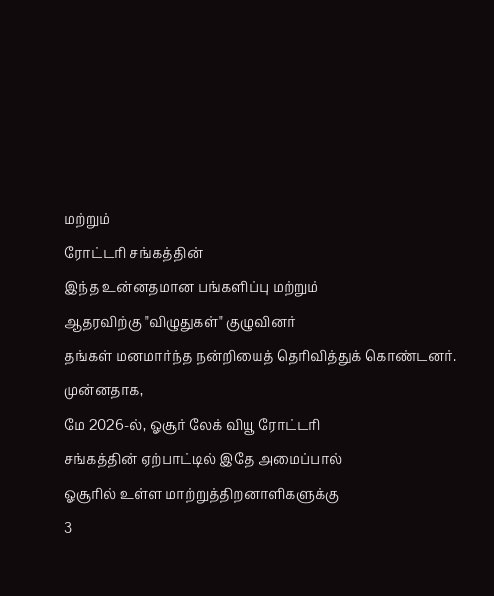மற்றும்
ரோட்டரி சங்கத்தின்
இந்த உன்னதமான பங்களிப்பு மற்றும்
ஆதரவிற்கு "விழுதுகள்" குழுவினர்
தங்கள் மனமார்ந்த நன்றியைத் தெரிவித்துக் கொண்டனர்.
முன்னதாக,
மே 2026-ல், ஓசூர் லேக் வியூ ரோட்டரி
சங்கத்தின் ஏற்பாட்டில் இதே அமைப்பால்
ஓசூரில் உள்ள மாற்றுத்திறனாளிகளுக்கு
3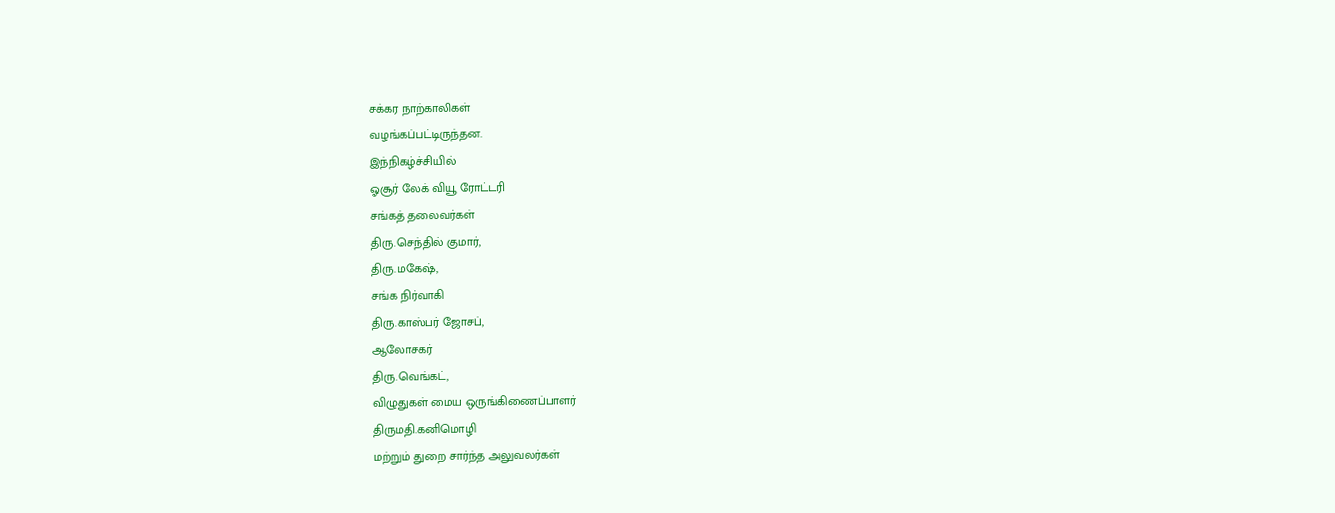சக்கர நாற்காலிகள்
வழங்கப்பட்டிருந்தன.
இந்நிகழ்ச்சியில்
ஓசூர் லேக் வியூ ரோட்டரி
சங்கத் தலைவர்கள்
திரு.செந்தில் குமார்,
திரு.மகேஷ்,
சங்க நிர்வாகி
திரு.காஸ்பர் ஜோசப்,
ஆலோசகர்
திரு.வெங்கட்,
விழுதுகள் மைய ஒருங்கிணைப்பாளர்
திருமதி.கனிமொழி
மற்றும் துறை சார்ந்த அலுவலர்கள்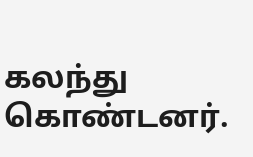கலந்து கொண்டனர்.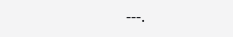---.